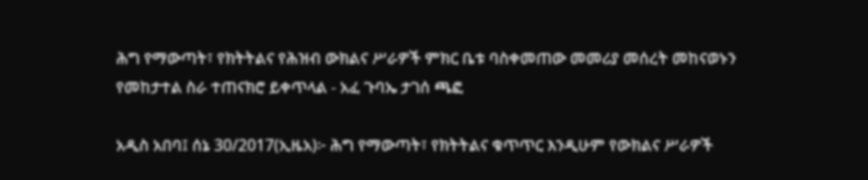ሕግ የማውጣት፣ የክትትልና የሕዝብ ውክልና ሥራዎች ምክር ቤቱ ባስቀመጠው መመሪያ መሰረት መከናወኑን የመከታተል ስራ ተጠናክሮ ይቀጥላል - አፈ ጉባኤ ታገሰ ጫፎ

አዲስ አበባ፤ ሰኔ 30/2017(ኢዜአ)፦ ሕግ የማውጣት፣ የክትትልና ቁጥጥር እንዲሁም የውክልና ሥራዎች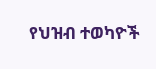የህዝብ ተወካዮች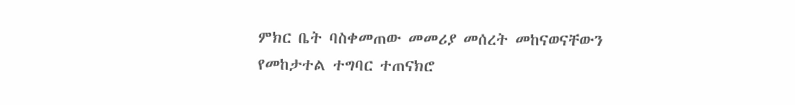ምክር ቤት ባስቀመጠው መመሪያ መሰረት መከናወናቸውን የመከታተል ተግባር ተጠናክሮ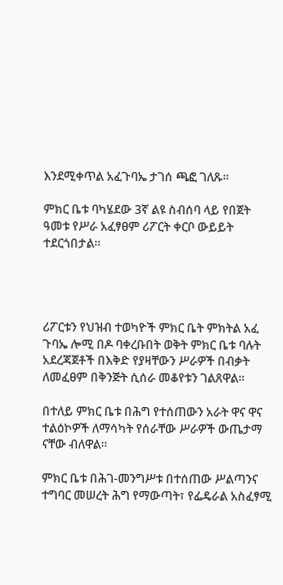እንደሚቀጥል አፈጉባኤ ታገሰ ጫፎ ገለጹ።

ምክር ቤቱ ባካሄደው 3ኛ ልዩ ስብሰባ ላይ የበጀት ዓመቱ የሥራ አፈፃፀም ሪፖርት ቀርቦ ውይይት ተደርጎበታል።




ሪፖርቱን የህዝብ ተወካዮች ምክር ቤት ምክትል አፈ ጉባኤ ሎሚ በዶ ባቀረቡበት ወቅት ምክር ቤቱ ባሉት አደረጃጀቶች በእቅድ የያዛቸውን ሥራዎች በብቃት ለመፈፀም በቅንጅት ሲሰራ መቆየቱን ገልጸዋል።

በተለይ ምክር ቤቱ በሕግ የተሰጠውን አራት ዋና ዋና ተልዕኮዎች ለማሳካት የሰራቸው ሥራዎች ውጤታማ ናቸው ብለዋል።

ምክር ቤቱ በሕገ-መንግሥቱ በተሰጠው ሥልጣንና ተግባር መሠረት ሕግ የማውጣት፣ የፌዴራል አስፈፃሚ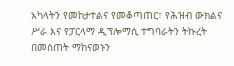አካላትን የመከታተልና የመቆጣጠር፣ የሕዝብ ውክልና ሥራ እና የፓርላማ ዲፕሎማሲ ተግባራትን ትኩረት በመስጠት ማከናወኑን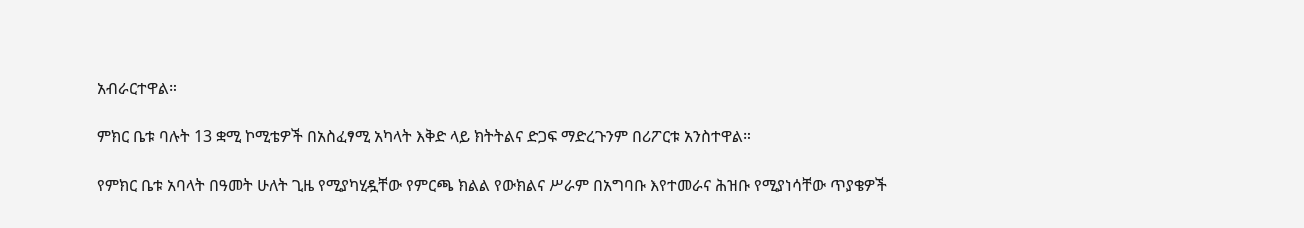አብራርተዋል።

ምክር ቤቱ ባሉት 13 ቋሚ ኮሚቴዎች በአስፈፃሚ አካላት እቅድ ላይ ክትትልና ድጋፍ ማድረጉንም በሪፖርቱ አንስተዋል።

የምክር ቤቱ አባላት በዓመት ሁለት ጊዜ የሚያካሂዷቸው የምርጫ ክልል የውክልና ሥራም በአግባቡ እየተመራና ሕዝቡ የሚያነሳቸው ጥያቄዎች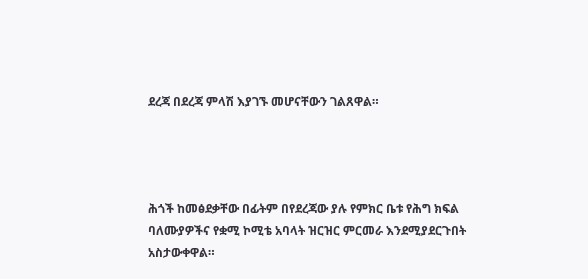ደረጃ በደረጃ ምላሽ እያገኙ መሆናቸውን ገልጸዋል።




ሕጎች ከመፅደቃቸው በፊትም በየደረጃው ያሉ የምክር ቤቱ የሕግ ክፍል ባለሙያዎችና የቋሚ ኮሚቴ አባላት ዝርዝር ምርመራ እንደሚያደርጉበት አስታውቀዋል።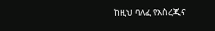ከዚህ ባለፈ የአስረጂና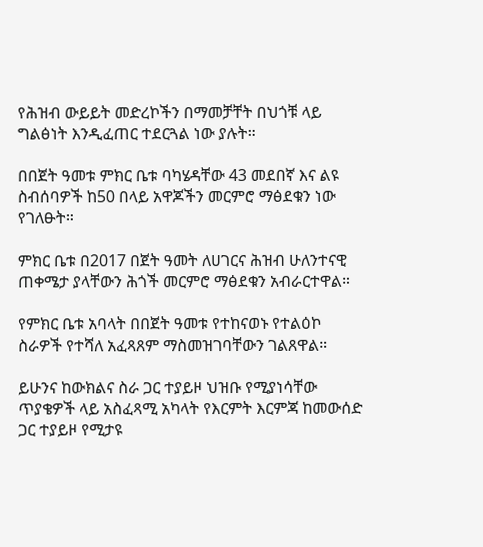የሕዝብ ውይይት መድረኮችን በማመቻቸት በህጎቹ ላይ ግልፅነት እንዲፈጠር ተደርጓል ነው ያሉት።

በበጀት ዓመቱ ምክር ቤቱ ባካሄዳቸው 43 መደበኛ እና ልዩ ስብሰባዎች ከ50 በላይ አዋጆችን መርምሮ ማፅደቁን ነው የገለፁት።

ምክር ቤቱ በ2017 በጀት ዓመት ለሀገርና ሕዝብ ሁለንተናዊ ጠቀሜታ ያላቸውን ሕጎች መርምሮ ማፅደቁን አብራርተዋል።

የምክር ቤቱ አባላት በበጀት ዓመቱ የተከናወኑ የተልዕኮ ስራዎች የተሻለ አፈጻጸም ማስመዝገባቸውን ገልጸዋል።

ይሁንና ከውክልና ስራ ጋር ተያይዞ ህዝቡ የሚያነሳቸው ጥያቄዎች ላይ አስፈጻሚ አካላት የእርምት እርምጃ ከመውሰድ ጋር ተያይዞ የሚታዩ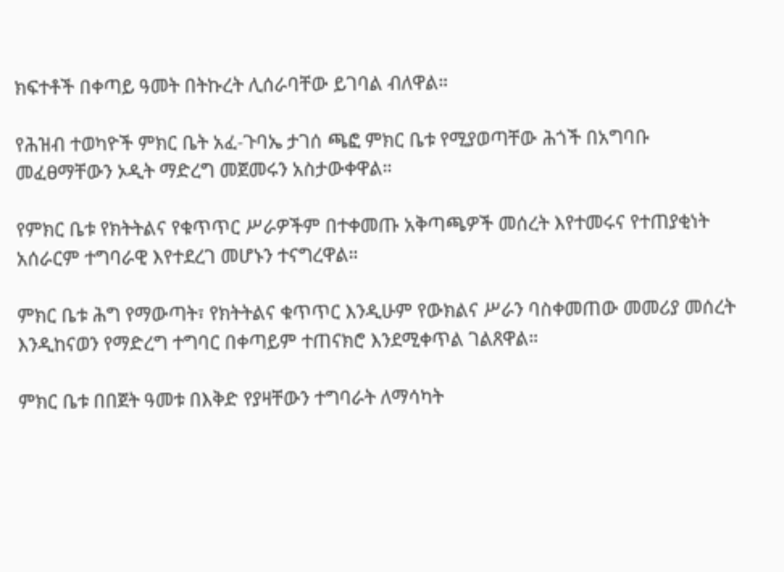ክፍተቶች በቀጣይ ዓመት በትኩረት ሊሰራባቸው ይገባል ብለዋል።

የሕዝብ ተወካዮች ምክር ቤት አፈ-ጉባኤ ታገሰ ጫፎ ምክር ቤቱ የሚያወጣቸው ሕጎች በአግባቡ መፈፀማቸውን ኦዲት ማድረግ መጀመሩን አስታውቀዋል።

የምክር ቤቱ የክትትልና የቁጥጥር ሥራዎችም በተቀመጡ አቅጣጫዎች መሰረት እየተመሩና የተጠያቂነት አሰራርም ተግባራዊ እየተደረገ መሆኑን ተናግረዋል።

ምክር ቤቱ ሕግ የማውጣት፣ የክትትልና ቁጥጥር እንዲሁም የውክልና ሥራን ባስቀመጠው መመሪያ መሰረት እንዲከናወን የማድረግ ተግባር በቀጣይም ተጠናክሮ እንደሚቀጥል ገልጸዋል።

ምክር ቤቱ በበጀት ዓመቱ በእቅድ የያዛቸውን ተግባራት ለማሳካት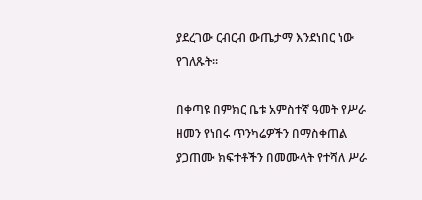ያደረገው ርብርብ ውጤታማ እንደነበር ነው የገለጹት።

በቀጣዩ በምክር ቤቱ አምስተኛ ዓመት የሥራ ዘመን የነበሩ ጥንካሬዎችን በማስቀጠል ያጋጠሙ ክፍተቶችን በመሙላት የተሻለ ሥራ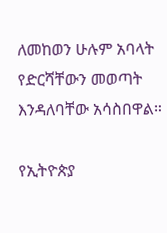ለመከወን ሁሉም አባላት የድርሻቸውን መወጣት እንዳለባቸው አሳስበዋል።

የኢትዮጵያ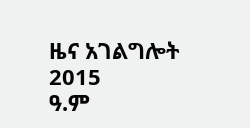ዜና አገልግሎት
2015
ዓ.ም